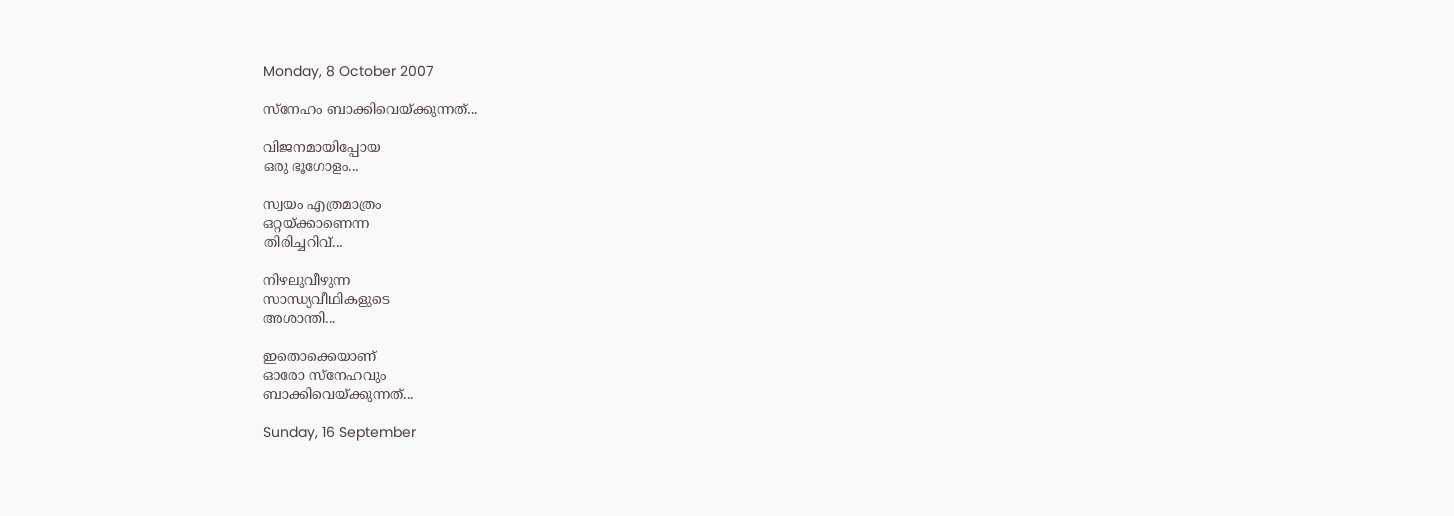Monday, 8 October 2007

സ്നേഹം ബാക്കിവെയ്ക്കുന്നത്...

വിജനമായിപ്പോയ
ഒരു ഭൂഗോളം...

സ്വയം എത്രമാത്രം
ഒറ്റയ്ക്കാണെന്ന
തിരിച്ചറിവ്...

നിഴലുവീഴുന്ന
സാന്ധ്യവീഥികളുടെ
അശാന്തി...

ഇതൊക്കെയാണ്
ഓരോ സ്നേഹവും
ബാക്കിവെയ്ക്കുന്നത്...

Sunday, 16 September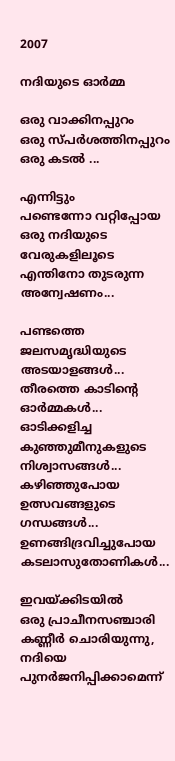2007

നദിയുടെ ഓര്‍മ്മ

ഒരു വാക്കിനപ്പുറം
ഒരു സ്പര്‍ശത്തിനപ്പുറം
ഒരു കടല്‍ ...

എന്നിട്ടും
പണ്ടെന്നോ വറ്റിപ്പോയ
ഒരു നദിയുടെ വേരുകളിലൂടെ
എന്തിനോ തുടരുന്ന
അന്വേഷണം...

പണ്ടത്തെ ജലസമൃദ്ധിയുടെ
അടയാളങ്ങള്‍...
തീരത്തെ കാടിന്റെ
ഓര്‍മ്മകള്‍...
ഓടിക്കളിച്ച കുഞ്ഞുമീനുകളുടെ
നിശ്വാസങ്ങള്‍...
കഴിഞ്ഞുപോയ ഉത്സവങ്ങളുടെ
ഗന്ധങ്ങള്‍...
ഉണങ്ങിദ്രവിച്ചുപോയ
കടലാസുതോണികള്‍...

ഇവയ്ക്കിടയില്‍
ഒരു പ്രാചീനസഞ്ചാരി
കണ്ണീര്‍ ചൊരിയുന്നു,
നദിയെ പുനര്‍ജനിപ്പിക്കാമെന്ന്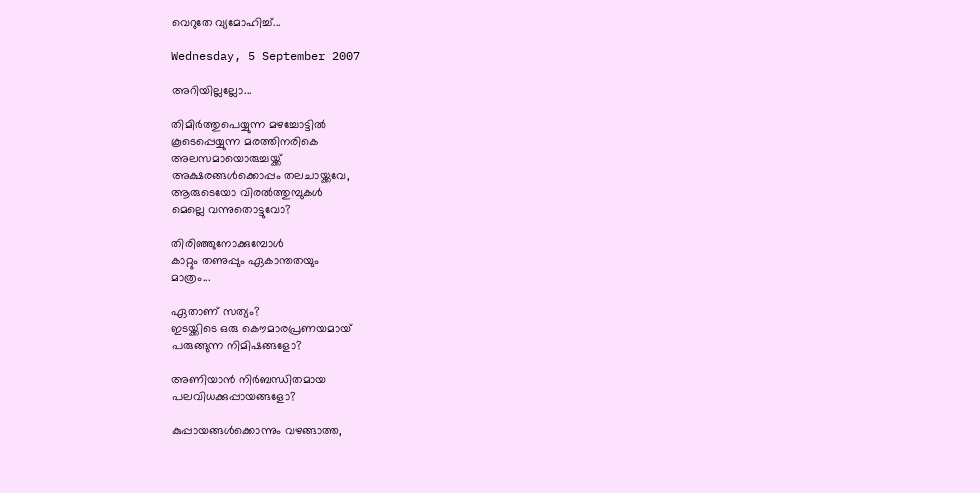വെറുതേ വ്യമോഹിച്ച്...

Wednesday, 5 September 2007

അറിയില്ലല്ലോ...

തിമിര്‍ത്തുപെയ്യുന്ന മഴച്ചോട്ടില്‍
കൂടെപ്പെയ്യുന്ന മരത്തിനരികെ
അലസമായൊരുച്ചയ്ക്ക്
അക്ഷരങ്ങള്‍ക്കൊപ്പം തലചായ്ക്കവേ,
ആരുടെയോ വിരല്‍ത്തുമ്പുകള്‍
മെല്ലെ വന്നുതൊട്ടുവോ?

തിരിഞ്ഞുനോക്കുമ്പോള്‍
കാറ്റും തണുപ്പും ഏകാന്തതയും
മാത്രം...

ഏതാണ് സത്യം?
ഇടയ്ക്കിടെ ഒരു കൌമാരപ്രണയമായ്
പരുങ്ങുന്ന നിമിഷങ്ങളോ?

അണിയാന്‍ നിര്‍ബന്ധിതമായ
പലവിധക്കുപ്പായങ്ങളോ?

കുപ്പായങ്ങള്‍ക്കൊന്നും വഴങ്ങാത്ത,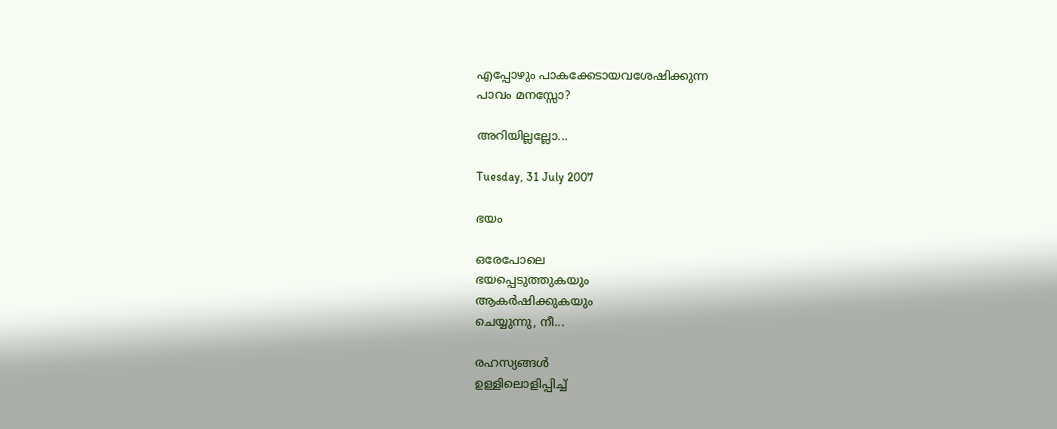എപ്പോഴും പാകക്കേടായവശേഷിക്കുന്ന
പാവം മനസ്സോ?

അറിയില്ലല്ലോ...

Tuesday, 31 July 2007

ഭയം

ഒരേപോലെ
ഭയപ്പെടുത്തുകയും
ആകര്‍ഷിക്കുകയും
ചെയ്യുന്നു, നീ...

രഹസ്യങ്ങള്‍
ഉള്ളിലൊളിപ്പിച്ച്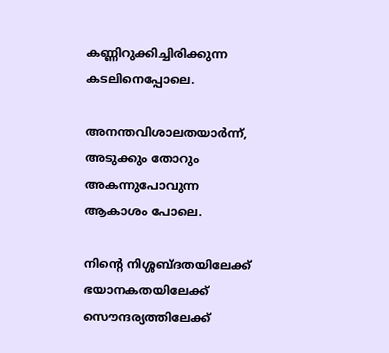കണ്ണിറുക്കിച്ചിരിക്കുന്ന
കടലിനെപ്പോലെ.

അനന്തവിശാലതയാര്‍ന്ന്,
അടുക്കും തോറും
അകന്നുപോവുന്ന
ആകാശം പോലെ.

നിന്റെ നിശ്ശബ്ദതയിലേക്ക്
ഭയാനകതയിലേക്ക്
സൌന്ദര്യത്തിലേക്ക്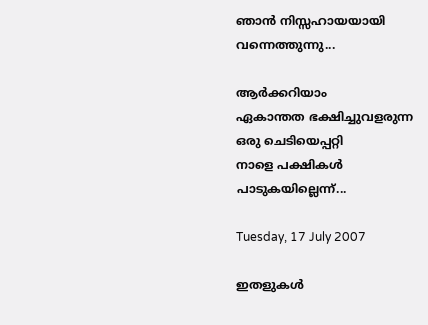ഞാന്‍ നിസ്സഹായയായി
വന്നെത്തുന്നു...

ആര്‍ക്കറിയാം
ഏകാന്തത ഭക്ഷിച്ചുവളരുന്ന
ഒരു ചെടിയെപ്പറ്റി
നാളെ പക്ഷികള്‍
പാടുകയില്ലെന്ന്...

Tuesday, 17 July 2007

ഇതളുകള്‍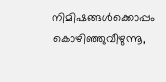നിമിഷങ്ങള്‍ക്കൊപ്പം
കൊഴിഞ്ഞുവീഴുന്നൂ,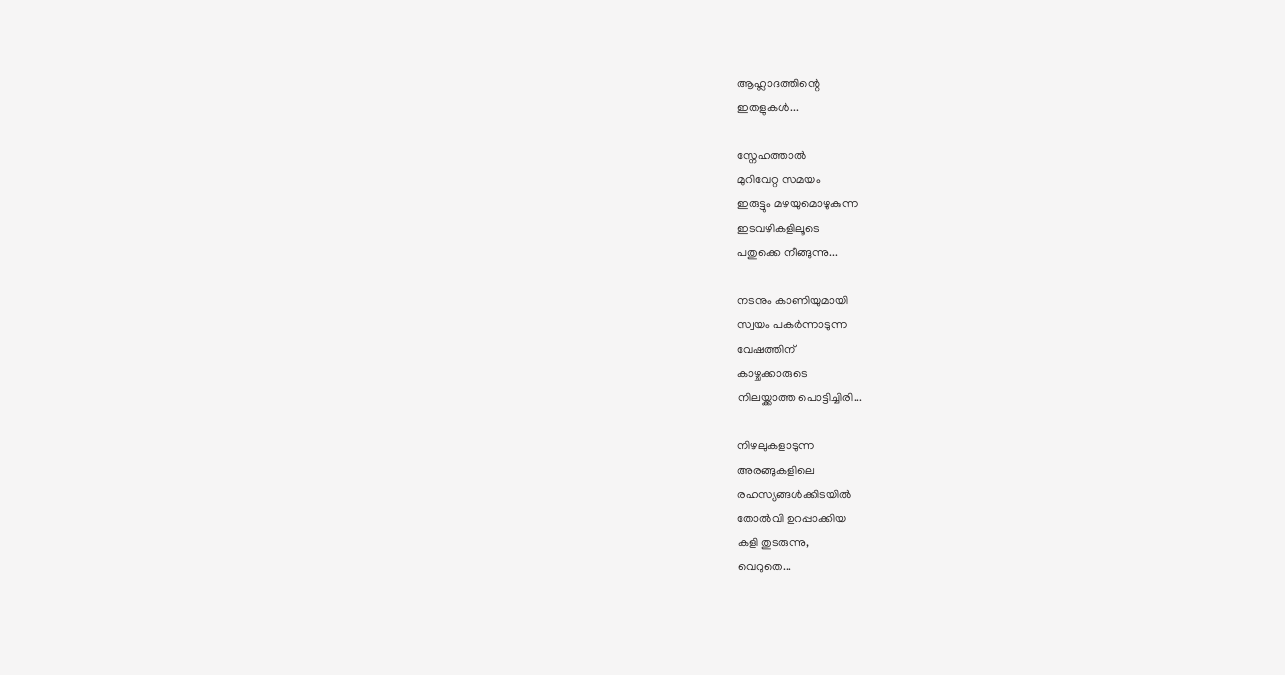ആഹ്ലാദത്തിന്റെ
ഇതളുകള്‍...

സ്നേഹത്താല്‍
മുറിവേറ്റ സമയം
ഇരുട്ടും മഴയുമൊഴുകുന്ന
ഇടവഴികളിലൂടെ
പതുക്കെ നീങ്ങുന്നു...

നടനും കാണിയുമായി
സ്വയം പകര്‍ന്നാടുന്ന
വേഷത്തിന്
കാഴ്ചക്കാരുടെ
നിലയ്ക്കാത്ത പൊട്ടിച്ചിരി...

നിഴലുകളാടുന്ന
അരങ്ങുകളിലെ
രഹസ്യങ്ങള്‍ക്കിടയില്‍
തോല്‍വി ഉറപ്പാക്കിയ
കളി തുടരുന്നു,
വെറുതെ...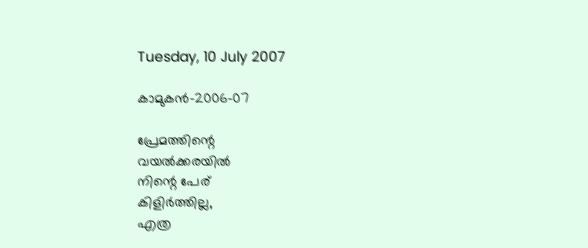Tuesday, 10 July 2007

കാമുകന്‍-2006-07

പ്രേമത്തിന്റെ
വയല്‍ക്കരയില്‍
നിന്റെ പേര്
കിളിര്‍ത്തില്ല,
എത്ര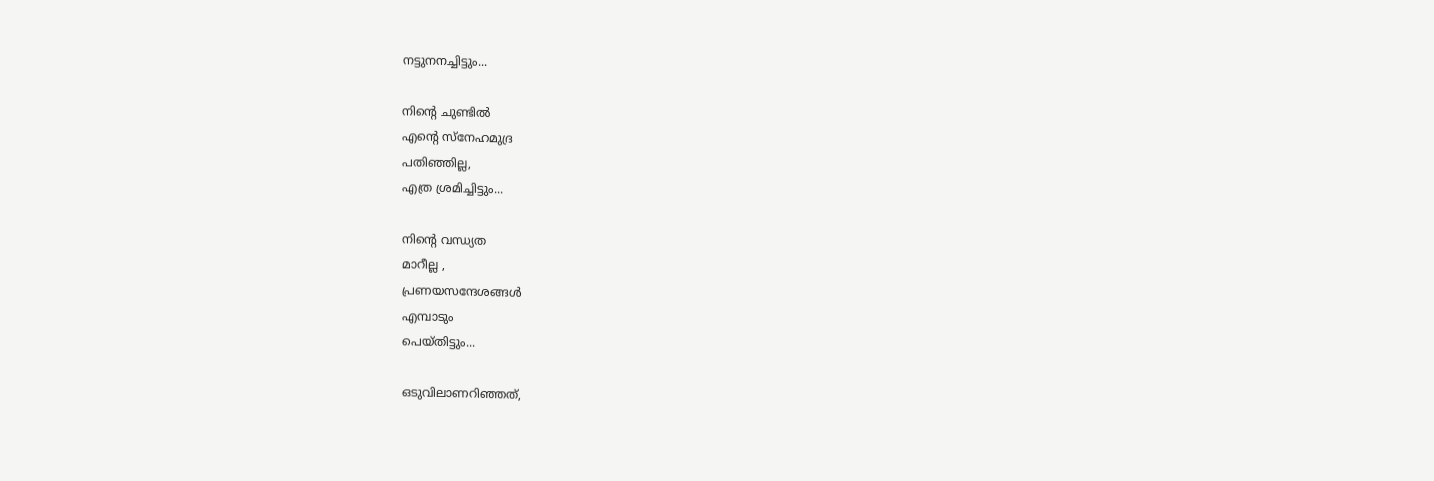നട്ടുനനച്ചിട്ടും...

നിന്റെ ചുണ്ടില്‍
എന്റെ സ്നേഹമുദ്ര
പതിഞ്ഞില്ല,
എത്ര ശ്രമിച്ചിട്ടും...

നിന്റെ വന്ധ്യത
മാറീല്ല ,
പ്രണയസന്ദേശങ്ങള്‍
എമ്പാടും
പെയ്തിട്ടും...

ഒടുവിലാണറിഞ്ഞത്,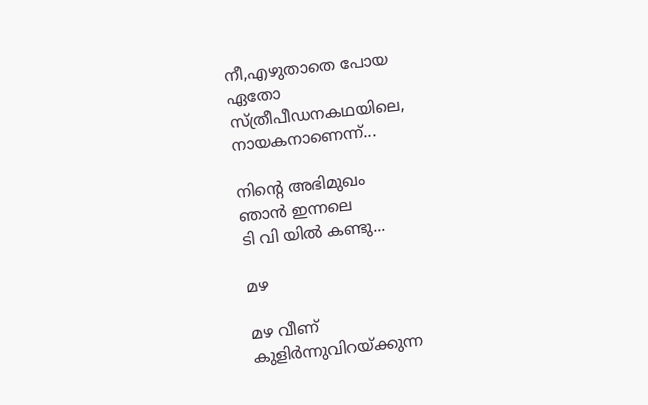നീ,എഴുതാതെ പോയ
ഏതോ
സ്ത്രീപീഡനകഥയിലെ,
നായകനാണെന്ന്...

നിന്റെ അഭിമുഖം
ഞാന്‍ ഇന്നലെ
ടി വി യില്‍ കണ്ടു...

മഴ

മഴ വീണ്
കുളിര്‍ന്നുവിറയ്ക്കുന്ന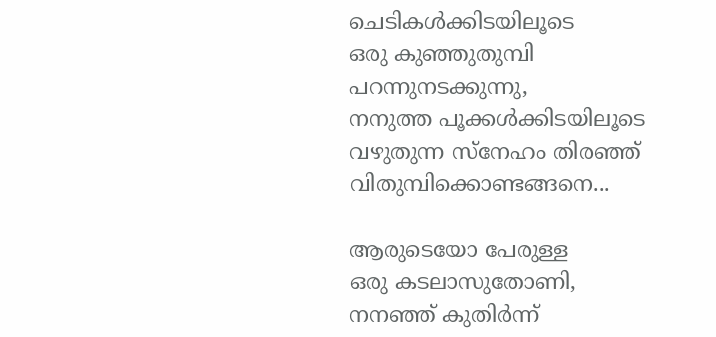ചെടികള്‍ക്കിടയിലൂടെ
ഒരു കുഞ്ഞുതുമ്പി
പറന്നുനടക്കുന്നു,
നനുത്ത പൂക്കള്‍ക്കിടയിലൂടെ
വഴുതുന്ന സ്നേഹം തിരഞ്ഞ്
വിതുമ്പിക്കൊണ്ടങ്ങനെ...

ആരുടെയോ പേരുള്ള
ഒരു കടലാസുതോണി,
നനഞ്ഞ് കുതിര്‍ന്ന്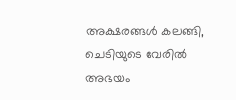അക്ഷരങ്ങള്‍ കലങ്ങി,
ചെടിയുടെ വേരില്‍
അഭയം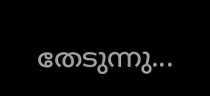തേടുന്നു...